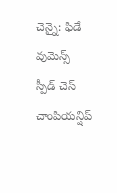చెన్నై: ఫిడే వుమెన్స్ స్పీడ్ చెస్ చాంపియన్షిప్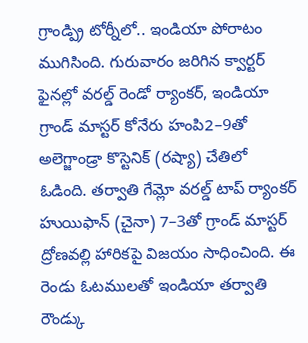గ్రాండ్ప్రి టోర్నీలో.. ఇండియా పోరాటం ముగిసింది. గురువారం జరిగిన క్వార్టర్ ఫైనల్లో వరల్డ్ రెండో ర్యాంకర్, ఇండియా గ్రాండ్ మాస్టర్ కోనేరు హంపి2–9తో అలెగ్జాండ్రా కొస్టెనిక్ (రష్యా) చేతిలో ఓడింది. తర్వాతి గేమ్లో వరల్డ్ టాప్ ర్యాంకర్ హుయిఫాన్ (చైనా) 7–3తో గ్రాండ్ మాస్టర్ ద్రోణవల్లి హారికపై విజయం సాధించింది. ఈ రెండు ఓటములతో ఇండియా తర్వాతి రౌండ్కు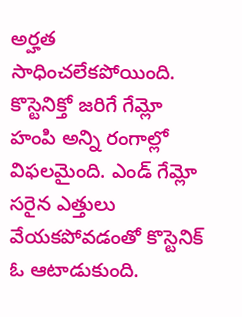అర్హత సాధించలేకపోయింది. కొస్టెనిక్తో జరిగే గేమ్లో హంపి అన్ని రంగాల్లో విఫలమైంది. ఎండ్ గేమ్లో సరైన ఎత్తులు వేయకపోవడంతో కొస్టెనిక్ ఓ ఆటాడుకుంది.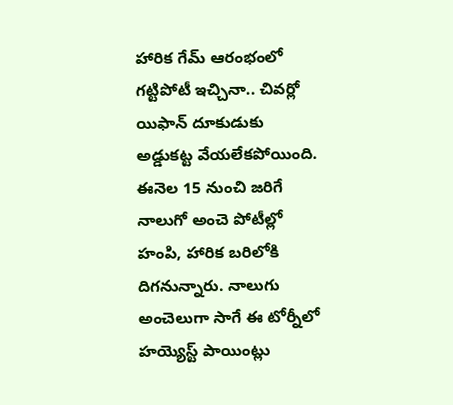హారిక గేమ్ ఆరంభంలో గట్టిపోటీ ఇచ్చినా.. చివర్లో యిఫాన్ దూకుడుకు అడ్డుకట్ట వేయలేకపోయింది. ఈనెల 15 నుంచి జరిగే నాలుగో అంచె పోటీల్లో హంపి, హారిక బరిలోకి దిగనున్నారు. నాలుగు అంచెలుగా సాగే ఈ టోర్నీలో హయ్యెస్ట్ పాయింట్లు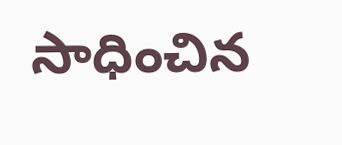సాధించిన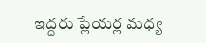ఇద్దరు ప్లేయర్ల మధ్య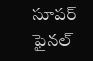సూపర్ ఫైనల్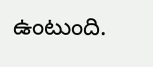ఉంటుంది.